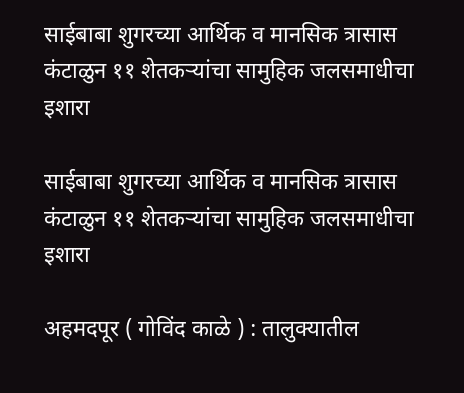साईबाबा शुगरच्या आर्थिक व मानसिक त्रासास कंटाळुन ११ शेतकऱ्यांचा सामुहिक जलसमाधीचा इशारा

साईबाबा शुगरच्या आर्थिक व मानसिक त्रासास कंटाळुन ११ शेतकऱ्यांचा सामुहिक जलसमाधीचा इशारा

अहमदपूर ( गोविंद काळे ) : तालुक्यातील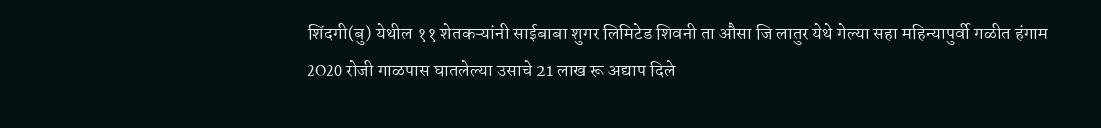शिंदगी(बु) येथील ११ शेतकऱ्यांनी साईबाबा शुगर लिमिटेड शिवनी ता औसा जि लातुर येथे गेल्या सहा महिन्यापुर्वी गळीत हंगाम 2O20 रोजी गाळपास घातलेल्या उसाचे 21 लाख रू अद्याप दिले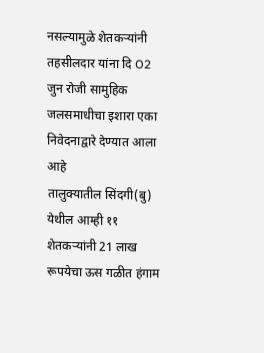नसल्यामुळे शेतकऱ्यांनी तहसीलदार यांना दि O2 जुन रोजी सामुहिक जलसमाधीचा इशारा एका निवेदनाद्वारे देण्यात आला आहे
तालुक्यातील सिंदगी(बु) येथील आम्ही ११ शेतकऱ्यांनी 21 लाख रूपयेचा ऊस गळीत हंगाम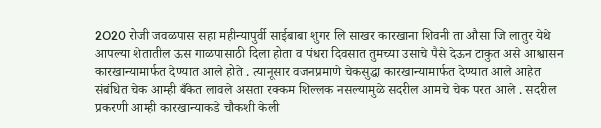2O20 रोजी जवळपास सहा महीन्यापुर्वी साईबाबा शुगर लि साखर कारखाना शिवनी ता औसा जि लातुर येथे आपल्या शेतातील ऊस गाळपासाठी दिला होता व पंधरा दिवसात तुमच्या उसाचे पैसे देऊन टाकुत असे आश्वासन कारखान्यामार्फत देण्यात आले होते . त्यानूसार वजनप्रमाणे चेकसुद्धा कारखान्यामार्फत देण्यात आले आहेत संबंधित चेक आम्ही बँकेत लावले असता रक्कम शिल्लक नसल्यामुळे सदरील आमचे चेक परत आले . सदरील प्रकरणी आम्ही कारखान्याकडे चौकशी केली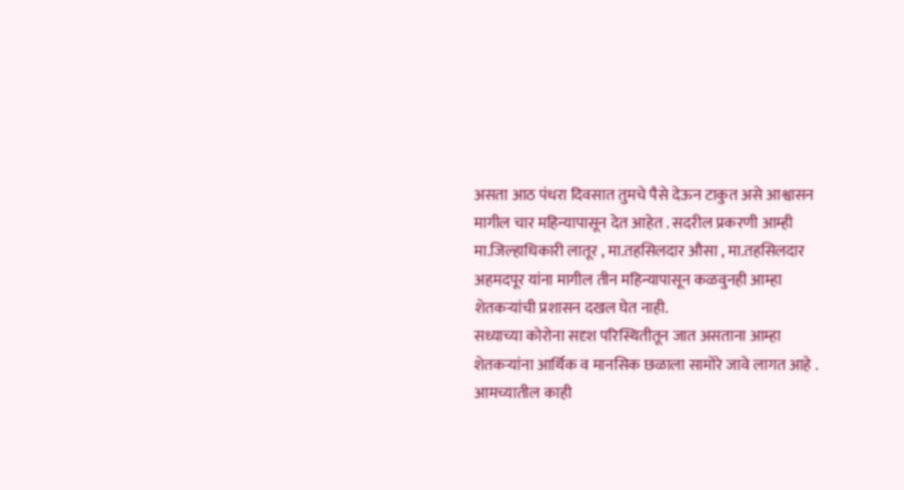असता आठ पंधरा दिवसात तुमचे पैसे देऊन टाकुत असे आश्वासन मागील चार महिन्यापासून देत आहेत . सदरील प्रकरणी आम्ही मा.जिल्हाधिकारी लातूर , मा.तहसिलदार औसा , मा.तहसिलदार अहमदपूर यांना मागील तीन महिन्यापासून कळवुनही आम्हा शेतकऱ्यांची प्रशासन दखल घेत नाही.
सध्याच्या कोरोना सदृश परिस्थितीतून जात असताना आम्हा शेतकऱ्यांना आर्थिक व मानसिक छळाला सामोरे जावे लागत आहे . आमच्यातील काही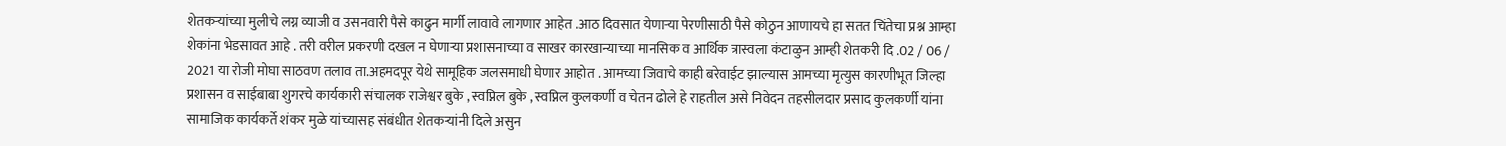शेतकऱ्यांच्या मुलीचे लग्न व्याजी व उसनवारी पैसे काढुन मार्गी लावावे लागणार आहेत .आठ दिवसात येणाऱ्या पेरणीसाठी पैसे कोठुन आणायचे हा सतत चिंतेचा प्रश्न आम्हा शेकांना भेडसावत आहे . तरी वरील प्रकरणी दखल न घेणाऱ्या प्रशासनाच्या व साखर कारखान्याच्या मानसिक व आर्थिक त्रास्वला कंटाळुन आम्ही शेतकरी दि .02 / 06 / 2021 या रोजी मोघा साठवण तलाव ता.अहमदपूर येथे सामूहिक जलसमाधी घेणार आहोत . आमच्या जिवाचे काही बरेवाईट झाल्यास आमच्या मृत्युस कारणीभूत जिल्हा प्रशासन व साईबाबा शुगरचे कार्यकारी संचालक राजेश्वर बुके , स्वप्निल बुके , स्वप्निल कुलकर्णी व चेतन ढोले हे राहतील असे निवेदन तहसीलदार प्रसाद कुलकर्णी यांना सामाजिक कार्यकर्ते शंकर मुळे यांच्यासह संबंधीत शेतकऱ्यांनी दिले असुन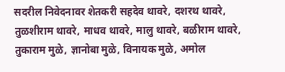सदरील निवेदनावर शेतकरी सहदेव थावरे, दशरथ थावरे, तुळशीराम थावरे, माधव थावरे, मालु थावरे, बळीराम थावरे, तुकाराम मुळे, ज्ञानोबा मुळे, विनायक मुळे, अमोल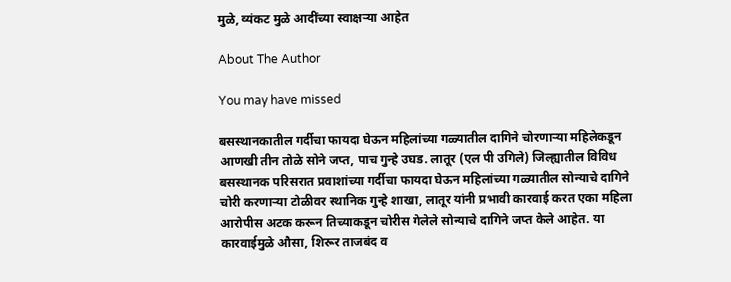मुळे, व्यंकट मुळे आदींच्या स्वाक्षऱ्या आहेत

About The Author

You may have missed

बसस्थानकातील गर्दीचा फायदा घेऊन महिलांच्या गळ्यातील दागिने चोरणाऱ्या महिलेकडून आणखी तीन तोळे सोने जप्त, पाच गुन्हे उघड. लातूर (एल पी उगिले) जिल्ह्यातील विविध बसस्थानक परिसरात प्रवाशांच्या गर्दीचा फायदा घेऊन महिलांच्या गळ्यातील सोन्याचे दागिने चोरी करणाऱ्या टोळीवर स्थानिक गुन्हे शाखा, लातूर यांनी प्रभावी कारवाई करत एका महिला आरोपीस अटक करून तिच्याकडून चोरीस गेलेले सोन्याचे दागिने जप्त केले आहेत. या कारवाईमुळे औसा, शिरूर ताजबंद व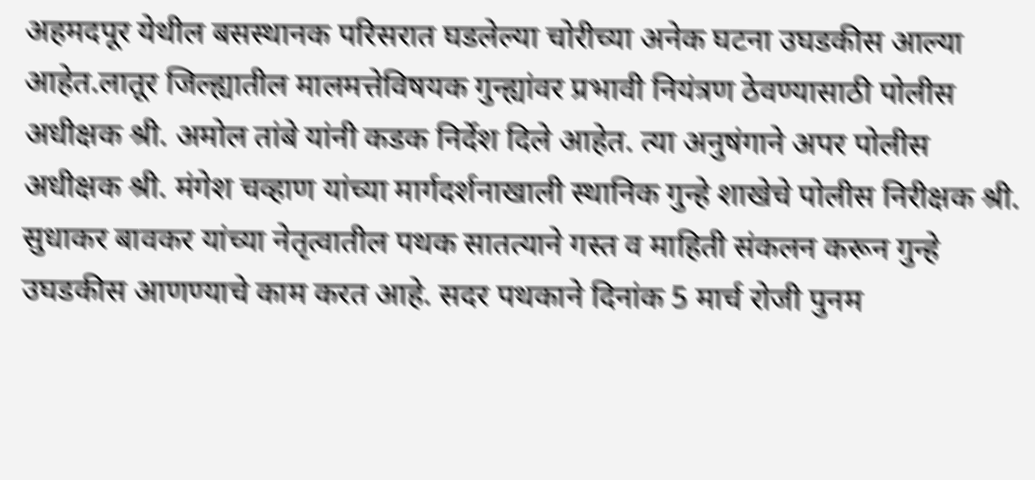अहमदपूर येथील बसस्थानक परिसरात घडलेल्या चोरीच्या अनेक घटना उघडकीस आल्या आहेत.लातूर जिल्ह्यातील मालमत्तेविषयक गुन्ह्यांवर प्रभावी नियंत्रण ठेवण्यासाठी पोलीस अधीक्षक श्री. अमोल तांबे यांनी कडक निर्देश दिले आहेत. त्या अनुषंगाने अपर पोलीस अधीक्षक श्री. मंगेश चव्हाण यांच्या मार्गदर्शनाखाली स्थानिक गुन्हे शाखेचे पोलीस निरीक्षक श्री. सुधाकर बावकर यांच्या नेतृत्वातील पथक सातत्याने गस्त व माहिती संकलन करून गुन्हे उघडकीस आणण्याचे काम करत आहे. सदर पथकाने दिनांक 5 मार्च रोजी पुनम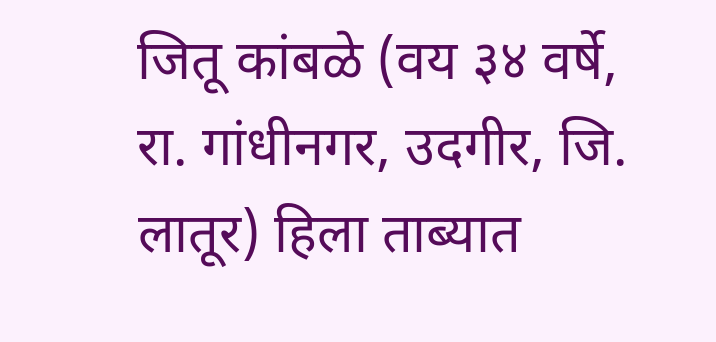जितू कांबळे (वय ३४ वर्षे, रा. गांधीनगर, उदगीर, जि. लातूर) हिला ताब्यात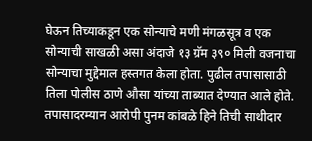घेऊन तिच्याकडून एक सोन्याचे मणी मंगळसूत्र व एक सोन्याची साखळी असा अंदाजे १३ ग्रॅम ३९० मिली वजनाचा सोन्याचा मुद्देमाल हस्तगत केला होता. पुढील तपासासाठी तिला पोलीस ठाणे औसा यांच्या ताब्यात देण्यात आले होते. तपासादरम्यान आरोपी पुनम कांबळे हिने तिची साथीदार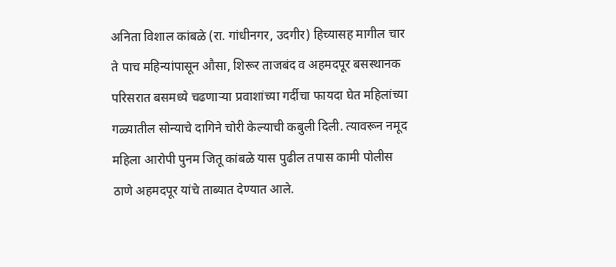अनिता विशाल कांबळे (रा. गांधीनगर, उदगीर) हिच्यासह मागील चार ते पाच महिन्यांपासून औसा, शिरूर ताजबंद व अहमदपूर बसस्थानक परिसरात बसमध्ये चढणाऱ्या प्रवाशांच्या गर्दीचा फायदा घेत महिलांच्या गळ्यातील सोन्याचे दागिने चोरी केल्याची कबुली दिली. त्यावरून नमूद महिला आरोपी पुनम जितू कांबळे यास पुढील तपास कामी पोलीस ठाणे अहमदपूर यांचे ताब्यात देण्यात आले.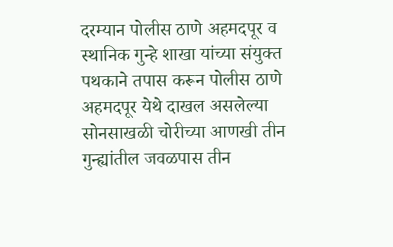दरम्यान पोलीस ठाणे अहमदपूर व स्थानिक गुन्हे शाखा यांच्या संयुक्त पथकाने तपास करून पोलीस ठाणे अहमदपूर येथे दाखल असलेल्या सोनसाखळी चोरीच्या आणखी तीन गुन्ह्यांतील जवळपास तीन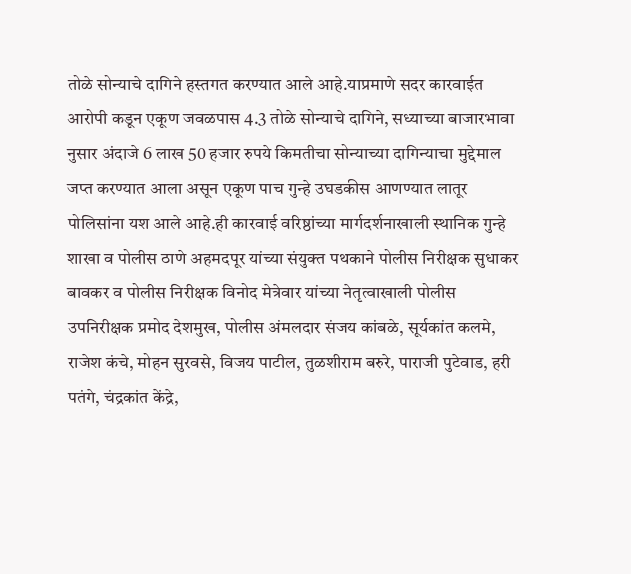तोळे सोन्याचे दागिने हस्तगत करण्यात आले आहे.याप्रमाणे सदर कारवाईत आरोपी कडून एकूण जवळपास 4.3 तोळे सोन्याचे दागिने, सध्याच्या बाजारभावा नुसार अंदाजे 6 लाख 50 हजार रुपये किमतीचा सोन्याच्या दागिन्याचा मुद्देमाल जप्त करण्यात आला असून एकूण पाच गुन्हे उघडकीस आणण्यात लातूर पोलिसांना यश आले आहे.ही कारवाई वरिष्ठांच्या मार्गदर्शनाखाली स्थानिक गुन्हे शाखा व पोलीस ठाणे अहमदपूर यांच्या संयुक्त पथकाने पोलीस निरीक्षक सुधाकर बावकर व पोलीस निरीक्षक विनोद मेत्रेवार यांच्या नेतृत्वाखाली पोलीस उपनिरीक्षक प्रमोद देशमुख, पोलीस अंमलदार संजय कांबळे, सूर्यकांत कलमे, राजेश कंचे, मोहन सुरवसे, विजय पाटील, तुळशीराम बरुरे, पाराजी पुटेवाड, हरी पतंगे, चंद्रकांत केंद्रे,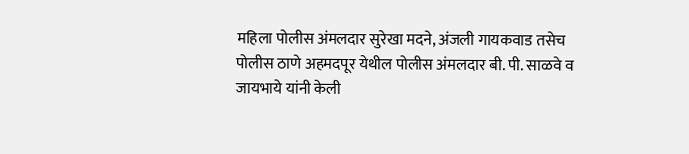महिला पोलीस अंमलदार सुरेखा मदने, अंजली गायकवाड तसेच पोलीस ठाणे अहमदपूर येथील पोलीस अंमलदार बी. पी. साळवे व जायभाये यांनी केली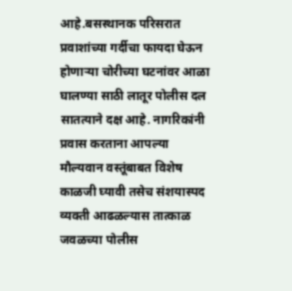आहे.बसस्थानक परिसरात प्रवाशांच्या गर्दीचा फायदा घेऊन होणाऱ्या चोरीच्या घटनांवर आळा घालण्या साठी लातूर पोलीस दल सातत्याने दक्ष आहे. नागरिकांनी प्रवास करताना आपल्या मौल्यवान वस्तूंबाबत विशेष काळजी घ्यावी तसेच संशयास्पद व्यक्ती आढळल्यास तात्काळ जवळच्या पोलीस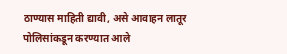ठाण्यास माहिती द्यावी, असे आवाहन लातूर पोलिसांकडून करण्यात आले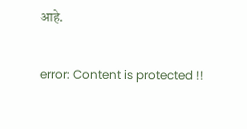आहे.

error: Content is protected !!